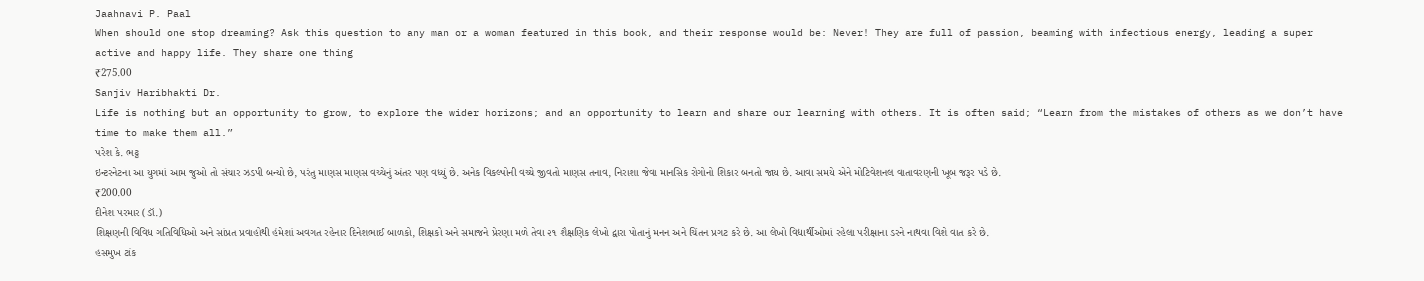Jaahnavi P. Paal
When should one stop dreaming? Ask this question to any man or a woman featured in this book, and their response would be: Never! They are full of passion, beaming with infectious energy, leading a super active and happy life. They share one thing
₹275.00
Sanjiv Haribhakti Dr.
Life is nothing but an opportunity to grow, to explore the wider horizons; and an opportunity to learn and share our learning with others. It is often said; “Learn from the mistakes of others as we don’t have time to make them all.”
પરેશ કે. ભટ્ટ
ઇન્ટરનેટના આ યુગમાં આમ જુઓ તો સંચાર ઝડપી બન્યો છે, પરંતુ માણસ માણસ વચ્ચેનું અંતર પણ વધ્યું છે. અનેક વિકલ્પોની વચ્ચે જીવતો માણસ તનાવ, નિરાશા જેવા માનસિક રોગોનો શિકાર બનતો જાય છે. આવા સમયે એને મોટિવેશનલ વાતાવરણની ખૂબ જરૂર પડે છે.
₹200.00
દીનેશ પરમાર (ડૉ.)
શિક્ષણની વિવિધ ગતિવિધિઓ અને સાંપ્રત પ્રવાહોથી હંમેશાં અવગત રહેનાર દિનેશભાઈ બાળકો, શિક્ષકો અને સમાજને પ્રેરણા મળે તેવા ૨૧ શૈક્ષણિક લેખો દ્વારા પોતાનું મનન અને ચિંતન પ્રગટ કરે છે. આ લેખો વિદ્યાર્થીઓમાં રહેલા પરીક્ષાના ડરને નાથવા વિશે વાત કરે છે.
હસમુખ ટાંક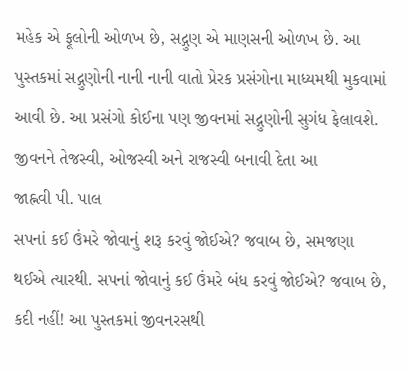મહેક એ ફૂલોની ઓળખ છે, સદ્ગુણ એ માણસની ઓળખ છે. આ પુસ્તકમાં સદ્ગુણોની નાની નાની વાતો પ્રેરક પ્રસંગોના માધ્યમથી મુકવામાં આવી છે. આ પ્રસંગો કોઈના પણ જીવનમાં સદ્ગુણોની સુગંધ ફેલાવશે. જીવનને તેજસ્વી, ઓજસ્વી અને રાજસ્વી બનાવી દેતા આ
જાહ્નવી પી. પાલ
સપનાં કઈ ઉંમરે જોવાનું શરૂ કરવું જોઈએ? જવાબ છે, સમજણા થઈએ ત્યારથી. સપનાં જોવાનું કઈ ઉંમરે બંધ કરવું જોઈએ? જવાબ છે, કદી નહીં! આ પુસ્તકમાં જીવનરસથી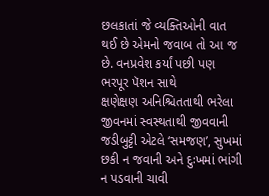છલકાતાં જે વ્યક્તિઓની વાત થઈ છે એમનો જવાબ તો આ જ છે. વનપ્રવેશ કર્યાં પછી પણ ભરપૂર પૅશન સાથે
ક્ષણેક્ષણ અનિશ્ચિતતાથી ભરેલા જીવનમાં સ્વસ્થતાથી જીવવાની જડીબુટ્ટી એટલે ‘સમજણ’, સુખમાં છકી ન જવાની અને દુઃખમાં ભાંગી ન પડવાની ચાવી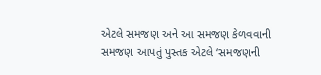એટલે સમજણ અને આ સમજણ કેળવવાની સમજણ આપતું પુસ્તક એટલે ‘સમજણની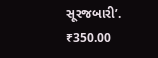સૂરજબારી’.
₹350.00